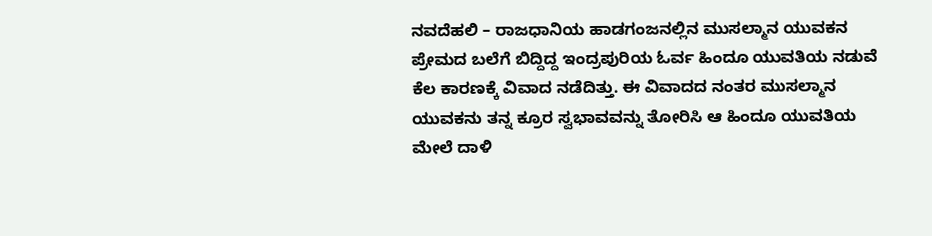ನವದೆಹಲಿ – ರಾಜಧಾನಿಯ ಹಾಡಗಂಜನಲ್ಲಿನ ಮುಸಲ್ಮಾನ ಯುವಕನ ಪ್ರೇಮದ ಬಲೆಗೆ ಬಿದ್ದಿದ್ದ ಇಂದ್ರಪುರಿಯ ಓರ್ವ ಹಿಂದೂ ಯುವತಿಯ ನಡುವೆ ಕೆಲ ಕಾರಣಕ್ಕೆ ವಿವಾದ ನಡೆದಿತ್ತು. ಈ ವಿವಾದದ ನಂತರ ಮುಸಲ್ಮಾನ ಯುವಕನು ತನ್ನ ಕ್ರೂರ ಸ್ವಭಾವವನ್ನು ತೋರಿಸಿ ಆ ಹಿಂದೂ ಯುವತಿಯ ಮೇಲೆ ದಾಳಿ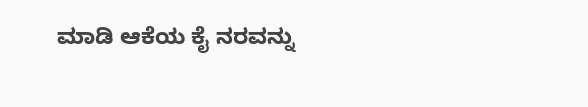ಮಾಡಿ ಆಕೆಯ ಕೈ ನರವನ್ನು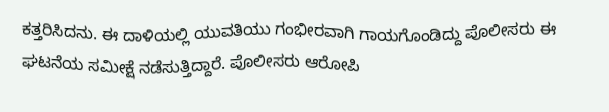ಕತ್ತರಿಸಿದನು. ಈ ದಾಳಿಯಲ್ಲಿ ಯುವತಿಯು ಗಂಭೀರವಾಗಿ ಗಾಯಗೊಂಡಿದ್ದು ಪೊಲೀಸರು ಈ ಘಟನೆಯ ಸಮೀಕ್ಷೆ ನಡೆಸುತ್ತಿದ್ದಾರೆ. ಪೊಲೀಸರು ಆರೋಪಿ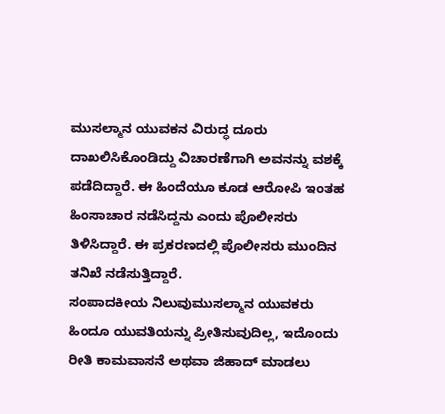ಮುಸಲ್ಮಾನ ಯುವಕನ ವಿರುದ್ಧ ದೂರು ದಾಖಲಿಸಿಕೊಂಡಿದ್ದು ವಿಚಾರಣೆಗಾಗಿ ಅವನನ್ನು ವಶಕ್ಕೆ ಪಡೆದಿದ್ದಾರೆ. ಈ ಹಿಂದೆಯೂ ಕೂಡ ಆರೋಪಿ ಇಂತಹ ಹಿಂಸಾಚಾರ ನಡೆಸಿದ್ದನು ಎಂದು ಪೊಲೀಸರು ತಿಳಿಸಿದ್ದಾರೆ. ಈ ಪ್ರಕರಣದಲ್ಲಿ ಪೊಲೀಸರು ಮುಂದಿನ ತನಿಖೆ ನಡೆಸುತ್ತಿದ್ದಾರೆ.
ಸಂಪಾದಕೀಯ ನಿಲುವುಮುಸಲ್ಮಾನ ಯುವಕರು ಹಿಂದೂ ಯುವತಿಯನ್ನು ಪ್ರೀತಿಸುವುದಿಲ್ಲ, ಇದೊಂದು ರೀತಿ ಕಾಮವಾಸನೆ ಅಥವಾ ಜಿಹಾದ್ ಮಾಡಲು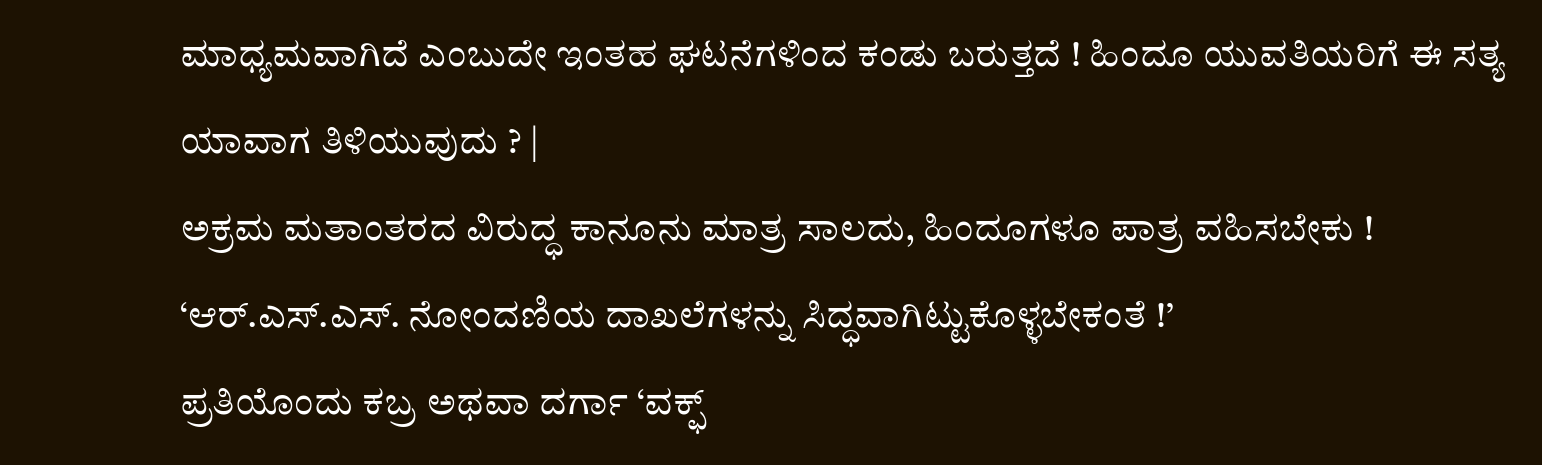ಮಾಧ್ಯಮವಾಗಿದೆ ಎಂಬುದೇ ಇಂತಹ ಘಟನೆಗಳಿಂದ ಕಂಡು ಬರುತ್ತದೆ ! ಹಿಂದೂ ಯುವತಿಯರಿಗೆ ಈ ಸತ್ಯ ಯಾವಾಗ ತಿಳಿಯುವುದು ? |
ಅಕ್ರಮ ಮತಾಂತರದ ವಿರುದ್ಧ ಕಾನೂನು ಮಾತ್ರ ಸಾಲದು, ಹಿಂದೂಗಳೂ ಪಾತ್ರ ವಹಿಸಬೇಕು !
‘ಆರ್.ಎಸ್.ಎಸ್. ನೋಂದಣಿಯ ದಾಖಲೆಗಳನ್ನು ಸಿದ್ಧವಾಗಿಟ್ಟುಕೊಳ್ಳಬೇಕಂತೆ !’
ಪ್ರತಿಯೊಂದು ಕಬ್ರ ಅಥವಾ ದರ್ಗಾ ‘ವಕ್ಫ್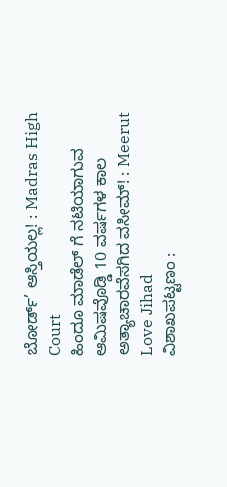ಬೋರ್ಡ್’ ಆಸ್ತಿಯಲ್ಲ! : Madras High Court
ಹಿಂದೂ ಮಾಡೆಲ್ ಗೆ ನಟಿಯಾಗುವ ಆಮಿಷವೊಡ್ಡಿ 10 ವರ್ಷಗಳ ಕಾಲ ಅತ್ಯಾಚಾರವೆಸಗಿದ ವಸೀಮ್! : Meerut Love Jihad
ವಿಶಾಖಪಟ್ಟಣಂ :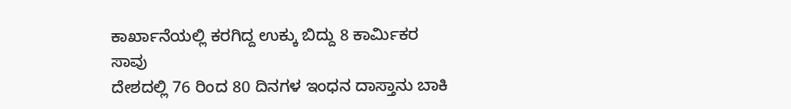ಕಾರ್ಖಾನೆಯಲ್ಲಿ ಕರಗಿದ್ದ ಉಕ್ಕು ಬಿದ್ದು 8 ಕಾರ್ಮಿಕರ ಸಾವು
ದೇಶದಲ್ಲಿ 76 ರಿಂದ 80 ದಿನಗಳ ಇಂಧನ ದಾಸ್ತಾನು ಬಾಕಿ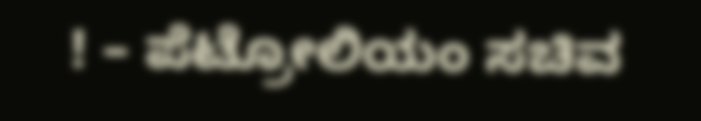! – ಪೆಟ್ರೋಲಿಯಂ ಸಚಿವ